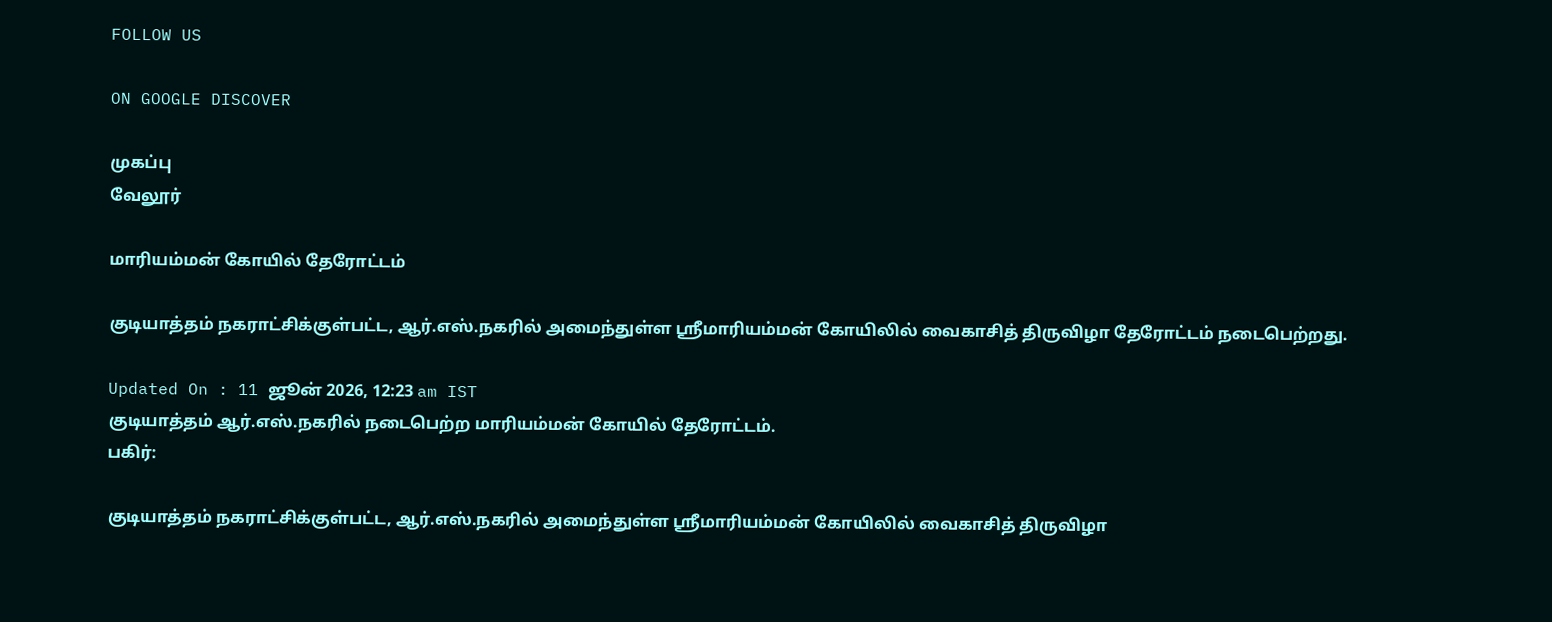FOLLOW US

ON GOOGLE DISCOVER

முகப்பு
வேலூர்

மாரியம்மன் கோயில் தேரோட்டம்

குடியாத்தம் நகராட்சிக்குள்பட்ட, ஆர்.எஸ்.நகரில் அமைந்துள்ள ஸ்ரீமாரியம்மன் கோயிலில் வைகாசித் திருவிழா தேரோட்டம் நடைபெற்றது.

Updated On : 11 ஜூன் 2026, 12:23 am IST
குடியாத்தம் ஆர்.எஸ்.நகரில் நடைபெற்ற மாரியம்மன் கோயில் தேரோட்டம்.
பகிர்:

குடியாத்தம் நகராட்சிக்குள்பட்ட, ஆர்.எஸ்.நகரில் அமைந்துள்ள ஸ்ரீமாரியம்மன் கோயிலில் வைகாசித் திருவிழா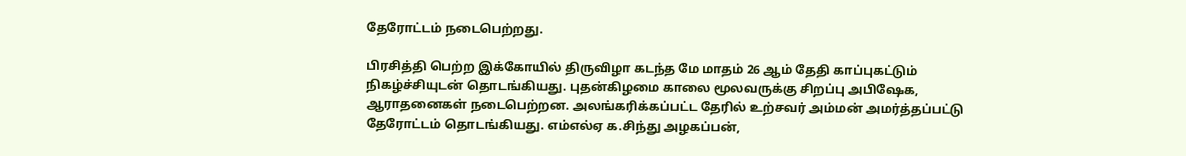தேரோட்டம் நடைபெற்றது.

பிரசித்தி பெற்ற இக்கோயில் திருவிழா கடந்த மே மாதம் 26 ஆம் தேதி காப்புகட்டும் நிகழ்ச்சியுடன் தொடங்கியது. புதன்கிழமை காலை மூலவருக்கு சிறப்பு அபிஷேக, ஆராதனைகள் நடைபெற்றன. அலங்கரிக்கப்பட்ட தேரில் உற்சவர் அம்மன் அமர்த்தப்பட்டு தேரோட்டம் தொடங்கியது. எம்எல்ஏ க.சிந்து அழகப்பன்,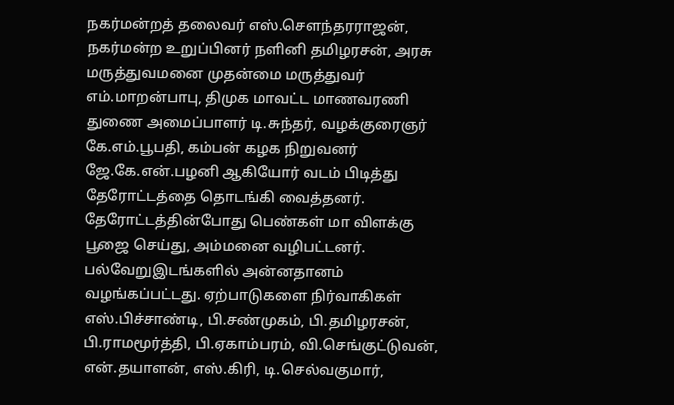நகர்மன்றத் தலைவர் எஸ்.செளந்தரராஜன், நகர்மன்ற உறுப்பினர் நளினி தமிழரசன், அரசு மருத்துவமனை முதன்மை மருத்துவர் எம்.மாறன்பாபு, திமுக மாவட்ட மாணவரணி துணை அமைப்பாளர் டி.சுந்தர், வழக்குரைஞர் கே.எம்.பூபதி, கம்பன் கழக நிறுவனர் ஜே.கே.என்.பழனி ஆகியோர் வடம் பிடித்து தேரோட்டத்தை தொடங்கி வைத்தனர். தேரோட்டத்தின்போது பெண்கள் மா விளக்கு பூஜை செய்து, அம்மனை வழிபட்டனர். பல்வேறுஇடங்களில் அன்னதானம் வழங்கப்பட்டது. ஏற்பாடுகளை நிர்வாகிகள் எஸ்.பிச்சாண்டி, பி.சண்முகம், பி.தமிழரசன், பி.ராமமூர்த்தி, பி.ஏகாம்பரம், வி.செங்குட்டுவன், என்.தயாளன், எஸ்.கிரி, டி.செல்வகுமார்,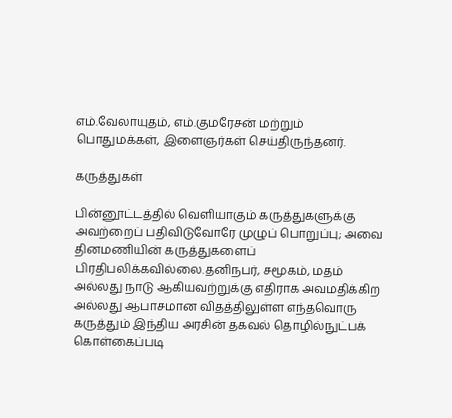எம்.வேலாயுதம், எம்.குமரேசன் மற்றும் பொதுமக்கள், இளைஞர்கள் செய்திருந்தனர்.

கருத்துகள்

பின்னூட்டத்தில் வெளியாகும் கருத்துகளுக்கு அவற்றைப் பதிவிடுவோரே முழுப் பொறுப்பு; அவை தினமணியின் கருத்துகளைப் பிரதிபலிக்கவில்லை.தனிநபர், சமூகம், மதம் அல்லது நாடு ஆகியவற்றுக்கு எதிராக அவமதிக்கிற அல்லது ஆபாசமான விதத்திலுள்ள எந்தவொரு கருத்தும் இந்திய அரசின் தகவல் தொழில்நுட்பக் கொள்கைப்படி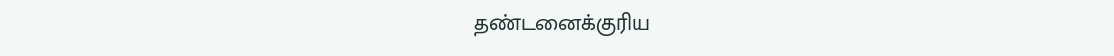தண்டனைக்குரிய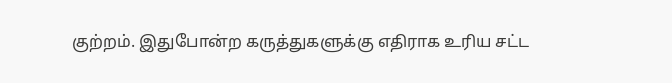குற்றம். இதுபோன்ற கருத்துகளுக்கு எதிராக உரிய சட்ட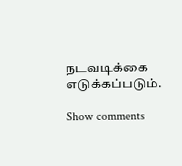நடவடிக்கை எடுக்கப்படும்.

Show comments